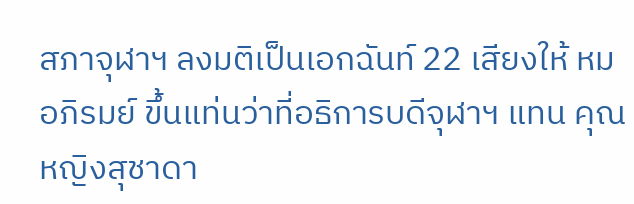สภาจุฬาฯ ลงมติเป็นเอกฉันท์ 22 เสียงให้ หมอภิรมย์ ขึ้นแท่นว่าที่อธิการบดีจุฬาฯ แทน คุณหญิงสุชาดา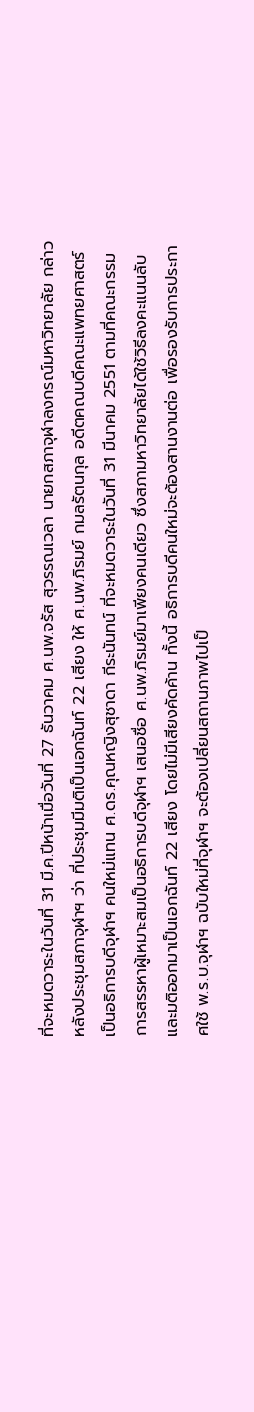ที่จะหมดวาระในวันที่ 31 มี.ค.ปีหน้าเมื่อวันที่ 27 ธันวาคม ศ.นพ.จรัส สุวรรณเวลา นายกสภาจุฬาลงกรณ์มหาวิทยาลัย กล่าวหลังประชุมสภาจุฬาฯ ว่า ที่ประชุมมีมติเป็นเอกฉันท์ 22 เสียง ให้ ศ.นพ.ภิรมย์ กมลรัตนกุล อดีตคณบดีคณะแพทยศาสตร์ เป็นอธิการบดีจุฬาฯ คนใหม่แทน ศ.ดร.คุณหญิงสุชาดา กีระนันทน์ ที่จะหมดวาระในวันที่ 31 มีนาคม 2551 ตามที่คณะกรรมการสรรหาผู้เหมาะสมเป็นอธิการบดีจุฬาฯ เสนอชื่อ ศ.นพ.ภิรมย์มาเพียงคนเดียว ซึ่งสภามหาวิทยาลัยได้ใช้วิธีลงคะแนนลับและมติออกมาเป็นเอกฉันท์ 22 เสียง โดยไม่มีเสียงคัดค้าน ทั้งนี้ อธิการบดีคนใหม่จะต้องสานงานต่อ เพื่อรองรับการประกาศใช้ พ.ร.บ.จุฬาฯ ฉบับใหม่ที่จุฬาฯ จะต้องเปลี่ยนสถานภาพไปเป็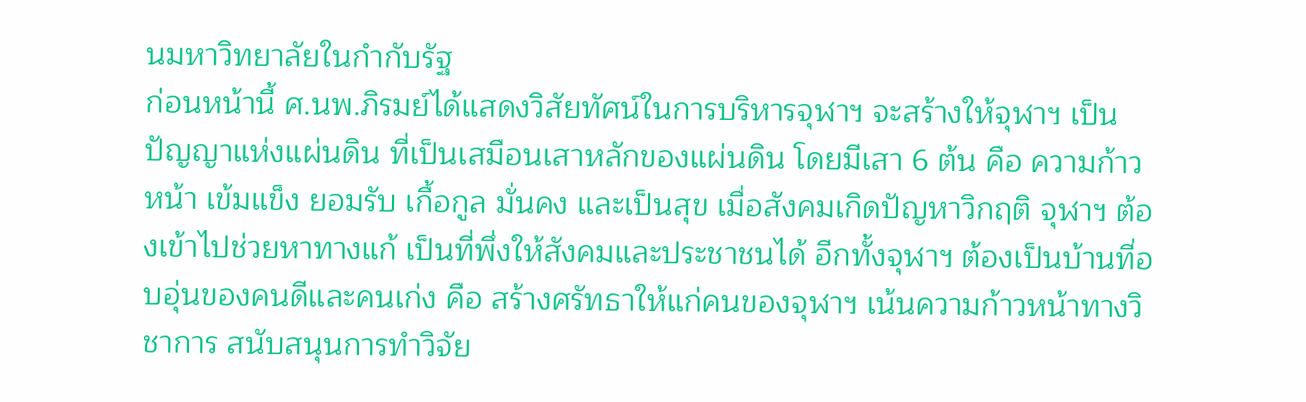นมหาวิทยาลัยในกำกับรัฐ
ก่อนหน้านี้ ศ.นพ.ภิรมย์ได้แสดงวิสัยทัศน์ในการบริหารจุฬาฯ จะสร้างให้จุฬาฯ เป็น ปัญญาแห่งแผ่นดิน ที่เป็นเสมือนเสาหลักของแผ่นดิน โดยมีเสา 6 ต้น คือ ความก้าวหน้า เข้มแข็ง ยอมรับ เกื้อกูล มั่นคง และเป็นสุข เมื่อสังคมเกิดปัญหาวิกฤติ จุฬาฯ ต้องเข้าไปช่วยหาทางแก้ เป็นที่พึ่งให้สังคมและประชาชนได้ อีกทั้งจุฬาฯ ต้องเป็นบ้านที่อบอุ่นของคนดีและคนเก่ง คือ สร้างศรัทธาให้แก่คนของจุฬาฯ เน้นความก้าวหน้าทางวิชาการ สนับสนุนการทำวิจัย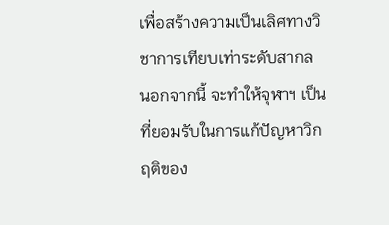เพื่อสร้างความเป็นเลิศทางวิชาการเทียบเท่าระดับสากล
นอกจากนี้ จะทำให้จุฬาฯ เป็นที่ยอมรับในการแก้ปัญหาวิกฤติของ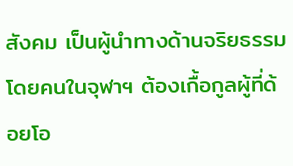สังคม เป็นผู้นำทางด้านจริยธรรม โดยคนในจุฬาฯ ต้องเกื้อกูลผู้ที่ด้อยโอ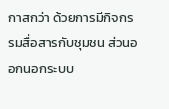กาสกว่า ด้วยการมีกิจกรรมสื่อสารกับชุมชน ส่วนออกนอกระบบ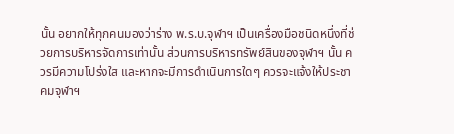นั้น อยากให้ทุกคนมองว่าร่าง พ.ร.บ.จุฬาฯ เป็นเครื่องมือชนิดหนึ่งที่ช่วยการบริหารจัดการเท่านั้น ส่วนการบริหารทรัพย์สินของจุฬาฯ นั้น ควรมีความโปร่งใส และหากจะมีการดำเนินการใดๆ ควรจะแจ้งให้ประชาคมจุฬาฯ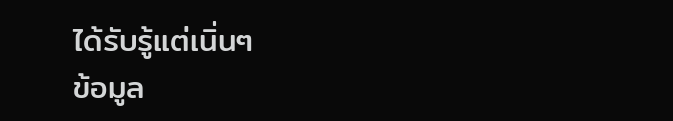ได้รับรู้แต่เนิ่นๆ
ข้อมูล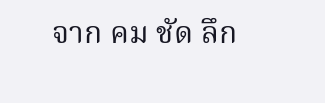จาก คม ชัด ลึก